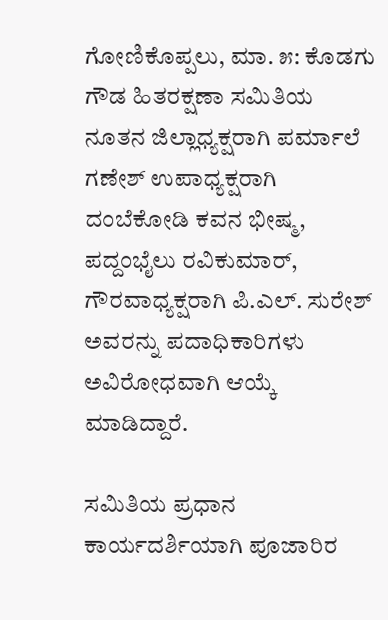ಗೋಣಿಕೊಪ್ಪಲು, ಮಾ. ೫: ಕೊಡಗು ಗೌಡ ಹಿತರಕ್ಷಣಾ ಸಮಿತಿಯ ನೂತನ ಜಿಲ್ಲಾಧ್ಯಕ್ಷರಾಗಿ ಪರ್ಮಾಲೆ ಗಣೇಶ್ ಉಪಾಧ್ಯಕ್ಷರಾಗಿ ದಂಬೆಕೋಡಿ ಕವನ ಭೀಷ್ಮ, ಪದ್ದಂಭೈಲು ರವಿಕುಮಾರ್, ಗೌರವಾಧ್ಯಕ್ಷರಾಗಿ ಪಿ.ಎಲ್. ಸುರೇಶ್ ಅವರನ್ನು ಪದಾಧಿಕಾರಿಗಳು ಅವಿರೋಧವಾಗಿ ಆಯ್ಕೆ ಮಾಡಿದ್ದಾರೆ.

ಸಮಿತಿಯ ಪ್ರಧಾನ ಕಾರ್ಯದರ್ಶಿಯಾಗಿ ಪೂಜಾರಿರ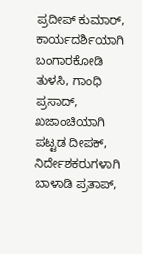ಪ್ರದೀಪ್ ಕುಮಾರ್, ಕಾರ್ಯದರ್ಶಿಯಾಗಿ ಬಂಗಾರಕೋಡಿ ತುಳಸಿ, ಗಾಂಧಿ ಪ್ರಸಾದ್, ಖಜಾಂಚಿಯಾಗಿ ಪಟ್ಟಡ ದೀಪಕ್, ನಿರ್ದೇಶಕರುಗಳಾಗಿ ಬಾಳಾಡಿ ಪ್ರತಾಪ್,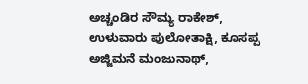ಅಚ್ಚಂಡಿರ ಸೌಮ್ಯ ರಾಕೇಶ್, ಉಳುವಾರು ಪುಲೋತಾಕ್ಷಿ, ಕೂಸಪ್ಪ ಅಜ್ಜಿಮನೆ ಮಂಜುನಾಥ್,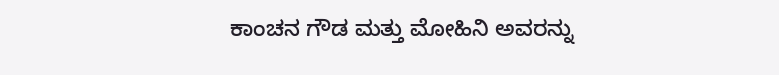ಕಾಂಚನ ಗೌಡ ಮತ್ತು ಮೋಹಿನಿ ಅವರನ್ನು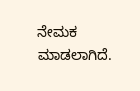ನೇಮಕ ಮಾಡಲಾಗಿದೆ.